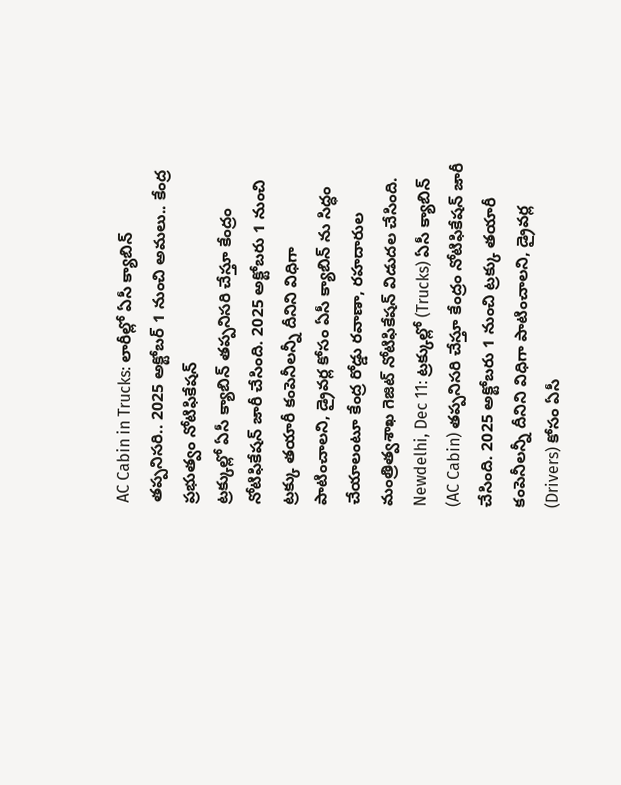AC Cabin in Trucks: లారీల్లో ఏసీ క్యాబిన్ తప్పనిసరి.. 2025 అక్టోబర్ 1 నుంచి అమలు.. కేంద్ర ప్రభుత్వం నోటిఫికేషన్
ట్రక్కుల్లో ఏసీ క్యాబిన్ తప్పనిసరి చేస్తూ కేంద్రం నోటిఫికేషన్ జారీ చేసింది. 2025 అక్టోబరు 1 నుంచి ట్రక్కు తయారీ కంపెనీలన్నీ దీనిని విధిగా పాటించాలని, డ్రైవర్ల కోసం ఏసీ క్యాబిన్ ను సిద్ధం చేయాలంటూ కేంద్ర రోడ్డు రవాణా, రహదారుల మంత్రిత్వశాఖ గెజిట్ నోటిఫికేషన్ విడుదల చేసింది.
Newdelhi, Dec 11: ట్రక్కుల్లో (Trucks) ఏసీ క్యాబిన్ (AC Cabin) తప్పనిసరి చేస్తూ కేంద్రం నోటిఫికేషన్ జారీ చేసింది. 2025 అక్టోబరు 1 నుంచి ట్రక్కు తయారీ కంపెనీలన్నీ దీనిని విధిగా పాటించాలని, డ్రైవర్ల (Drivers) కోసం ఏసీ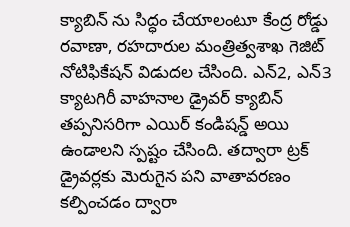క్యాబిన్ ను సిద్ధం చేయాలంటూ కేంద్ర రోడ్డు రవాణా, రహదారుల మంత్రిత్వశాఖ గెజిట్ నోటిఫికేషన్ విడుదల చేసింది. ఎన్2, ఎన్3 క్యాటగిరీ వాహనాల డ్రైవర్ క్యాబిన్ తప్పనిసరిగా ఎయిర్ కండిషన్డ్ అయి ఉండాలని స్పష్టం చేసింది. తద్వారా ట్రక్ డ్రైవర్లకు మెరుగైన పని వాతావరణం కల్పించడం ద్వారా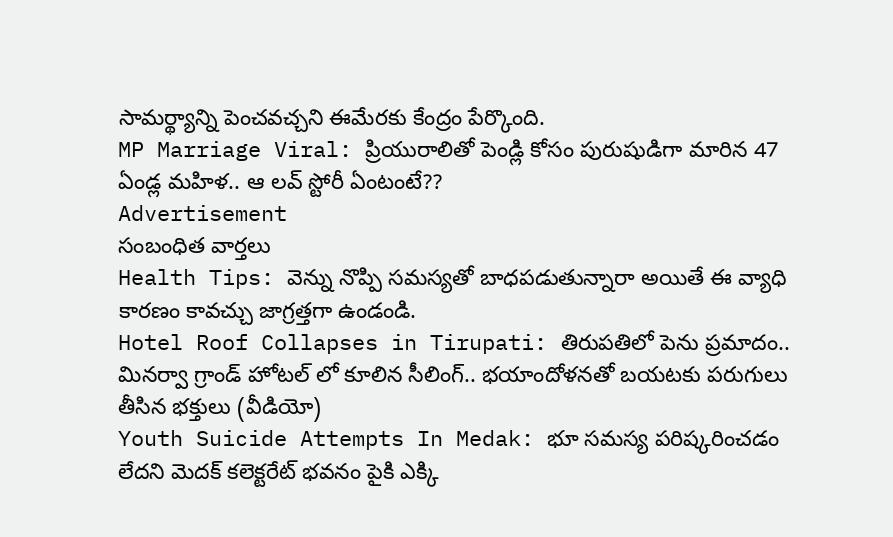సామర్థ్యాన్ని పెంచవచ్చని ఈమేరకు కేంద్రం పేర్కొంది.
MP Marriage Viral: ప్రియురాలితో పెండ్లి కోసం పురుషుడిగా మారిన 47 ఏండ్ల మహిళ.. ఆ లవ్ స్టోరీ ఏంటంటే??
Advertisement
సంబంధిత వార్తలు
Health Tips: వెన్ను నొప్పి సమస్యతో బాధపడుతున్నారా అయితే ఈ వ్యాధి కారణం కావచ్చు జాగ్రత్తగా ఉండండి.
Hotel Roof Collapses in Tirupati: తిరుపతిలో పెను ప్రమాదం.. మినర్వా గ్రాండ్ హోటల్ లో కూలిన సీలింగ్.. భయాందోళనతో బయటకు పరుగులు తీసిన భక్తులు (వీడియో)
Youth Suicide Attempts In Medak: భూ సమస్య పరిష్కరించడం లేదని మెదక్ కలెక్టరేట్ భవనం పైకి ఎక్కి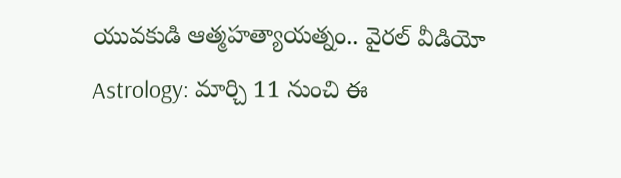యువకుడి ఆత్మహత్యాయత్నం.. వైరల్ వీడియో
Astrology: మార్చి 11 నుంచి ఈ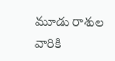మూడు రాశుల వారికి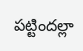పట్టిందల్లా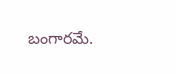బంగారమే.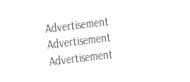Advertisement
Advertisement
Advertisement